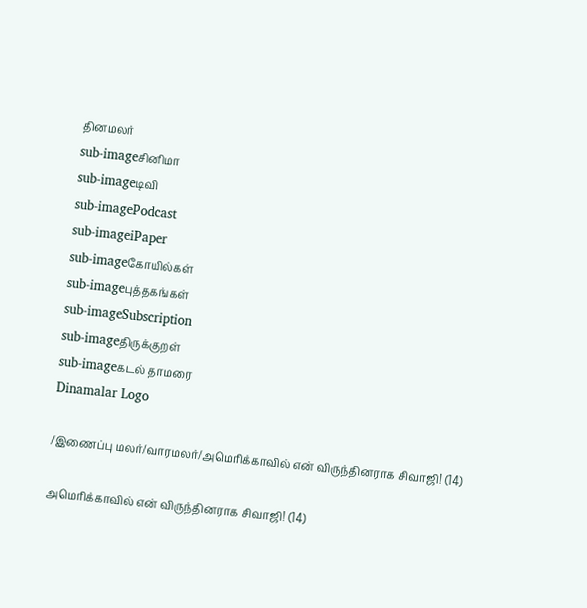தினமலர்
sub-imageசினிமா
sub-imageடிவி
sub-imagePodcast
sub-imageiPaper
sub-imageகோயில்கள்
sub-imageபுத்தகங்கள்
sub-imageSubscription
sub-imageதிருக்குறள்
sub-imageகடல் தாமரை
Dinamalar Logo

/இணைப்பு மலர்/வாரமலர்/அமெரிக்காவில் என் விருந்தினராக சிவாஜி! (14)

அமெரிக்காவில் என் விருந்தினராக சிவாஜி! (14)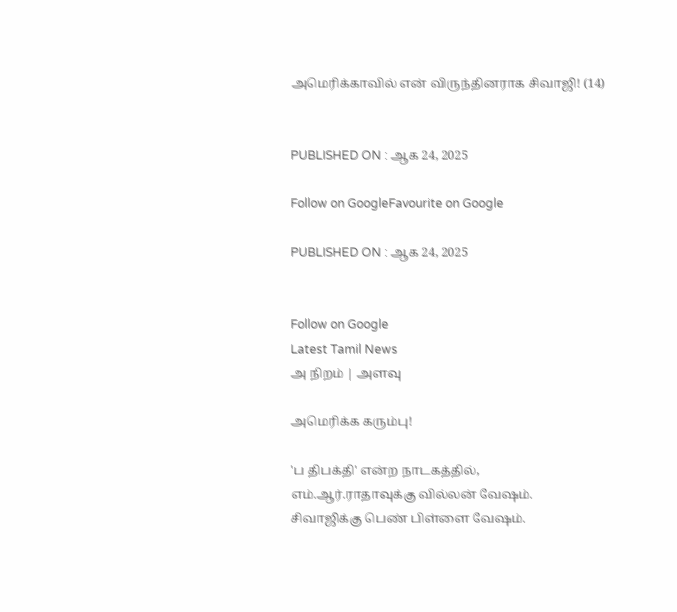அமெரிக்காவில் என் விருந்தினராக சிவாஜி! (14)


PUBLISHED ON : ஆக 24, 2025

Follow on GoogleFavourite on Google

PUBLISHED ON : ஆக 24, 2025


Follow on Google
Latest Tamil News
அ நிறம் | அளவு

அமெரிக்க கரும்பு!

'ப திபக்தி' என்ற நாடகத்தில், எம்.ஆர்.ராதாவுக்கு வில்லன் வேஷம். சிவாஜிக்கு பெண் பிள்ளை வேஷம்.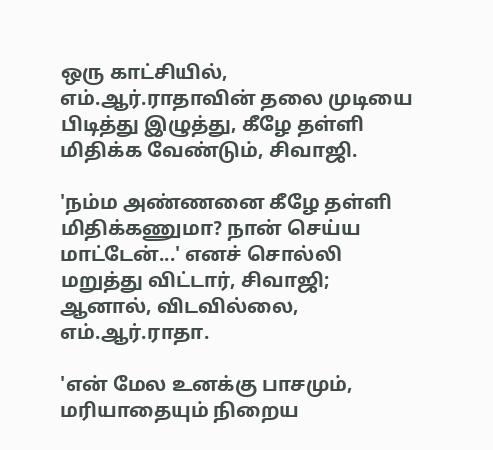ஒரு காட்சியில், எம்.ஆர்.ராதாவின் தலை முடியை பிடித்து இழுத்து, கீழே தள்ளி மிதிக்க வேண்டும், சிவாஜி.

'நம்ம அண்ணனை கீழே தள்ளி மிதிக்கணுமா? நான் செய்ய மாட்டேன்...' எனச் சொல்லி மறுத்து விட்டார், சிவாஜி; ஆனால், விடவில்லை, எம்.ஆர்.ராதா.

'என் மேல உனக்கு பாசமும், மரியாதையும் நிறைய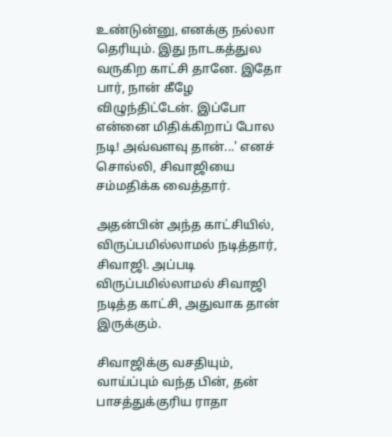உண்டுன்னு, எனக்கு நல்லா தெரியும். இது நாடகத்துல வருகிற காட்சி தானே. இதோ பார், நான் கீழே விழுந்திட்டேன். இப்போ என்னை மிதிக்கிறாப் போல நடி! அவ்வளவு தான்...' எனச் சொல்லி, சிவாஜியை சம்மதிக்க வைத்தார்.

அதன்பின் அந்த காட்சியில், விருப்பமில்லாமல் நடித்தார், சிவாஜி. அப்படி விருப்பமில்லாமல் சிவாஜி நடித்த காட்சி, அதுவாக தான் இருக்கும்.

சிவாஜிக்கு வசதியும், வாய்ப்பும் வந்த பின், தன் பாசத்துக்குரிய ராதா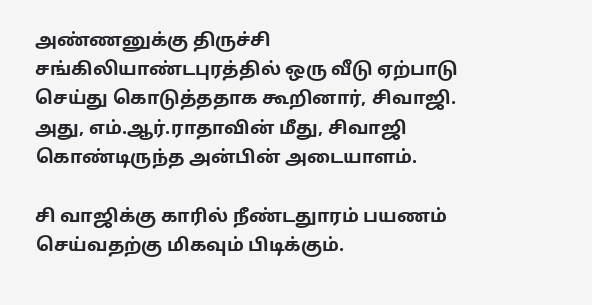அண்ணனுக்கு திருச்சி சங்கிலியாண்டபுரத்தில் ஒரு வீடு ஏற்பாடு செய்து கொடுத்ததாக கூறினார், சிவாஜி. அது, எம்.ஆர்.ராதாவின் மீது, சிவாஜி கொண்டிருந்த அன்பின் அடையாளம்.

சி வாஜிக்கு காரில் நீண்டதுாரம் பயணம் செய்வதற்கு மிகவும் பிடிக்கும்.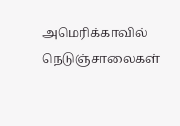அமெரிக்காவில் நெடுஞ்சாலைகள்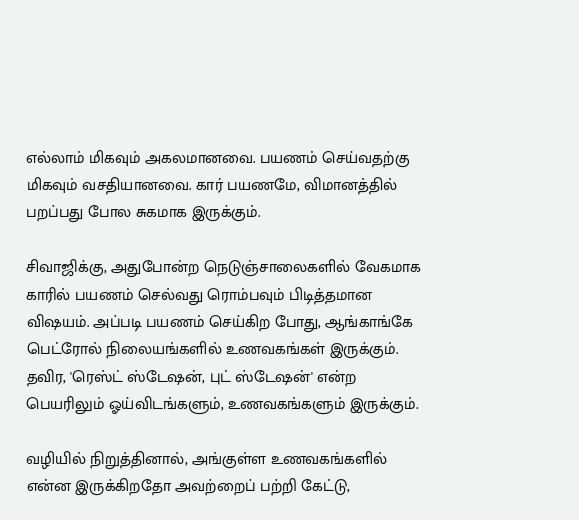எல்லாம் மிகவும் அகலமானவை. பயணம் செய்வதற்கு மிகவும் வசதியானவை. கார் பயணமே, விமானத்தில் பறப்பது போல சுகமாக இருக்கும்.

சிவாஜிக்கு, அதுபோன்ற நெடுஞ்சாலைகளில் வேகமாக காரில் பயணம் செல்வது ரொம்பவும் பிடித்தமான விஷயம். அப்படி பயணம் செய்கிற போது, ஆங்காங்கே பெட்ரோல் நிலையங்களில் உணவகங்கள் இருக்கும். தவிர, 'ரெஸ்ட் ஸ்டேஷன், புட் ஸ்டேஷன்' என்ற பெயரிலும் ஓய்விடங்களும், உணவகங்களும் இருக்கும்.

வழியில் நிறுத்தினால், அங்குள்ள உணவகங்களில் என்ன இருக்கிறதோ அவற்றைப் பற்றி கேட்டு,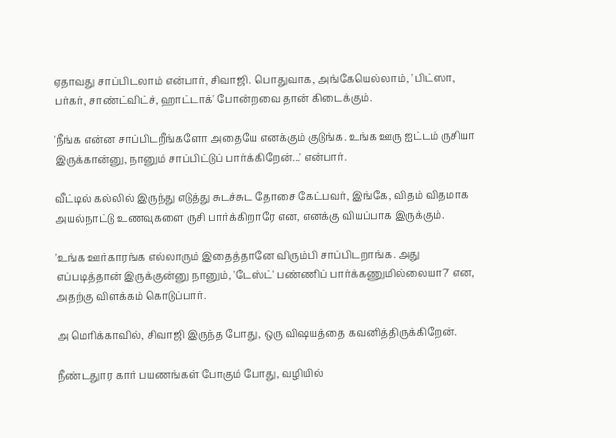ஏதாவது சாப்பிடலாம் என்பார், சிவாஜி. பொதுவாக, அங்கேயெல்லாம், 'பிட்ஸா, பர்கர், சாண்ட்விட்ச், ஹாட்டாக்' போன்றவை தான் கிடைக்கும்.

'நீங்க என்ன சாப்பிடறீங்களோ அதையே எனக்கும் குடுங்க. உங்க ஊரு ஐட்டம் ருசியா இருக்கான்னு, நானும் சாப்பிட்டுப் பார்க்கிறேன்...' என்பார்.

வீட்டில் கல்லில் இருந்து எடுத்து சுடச்சுட தோசை கேட்பவர், இங்கே, விதம் விதமாக அயல்நாட்டு உணவுகளை ருசி பார்க்கிறாரே என, எனக்கு வியப்பாக இருக்கும்.

'உங்க ஊர்காரங்க எல்லாரும் இதைத்தானே விரும்பி சாப்பிடறாங்க. அது எப்படித்தான் இருக்குன்னு நானும், 'டேஸ்ட்' பண்ணிப் பார்க்கணுமில்லையா?' என, அதற்கு விளக்கம் கொடுப்பார்.

அ மெரிக்காவில், சிவாஜி இருந்த போது, ஒரு விஷயத்தை கவனித்திருக்கிறேன்.

நீண்டதுார கார் பயணங்கள் போகும் போது, வழியில்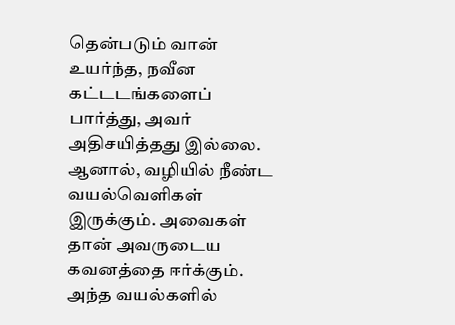தென்படும் வான் உயர்ந்த, நவீன கட்டடங்களைப் பார்த்து, அவர் அதிசயித்தது இல்லை. ஆனால், வழியில் நீண்ட வயல்வெளிகள் இருக்கும். அவைகள் தான் அவருடைய கவனத்தை ஈர்க்கும். அந்த வயல்களில்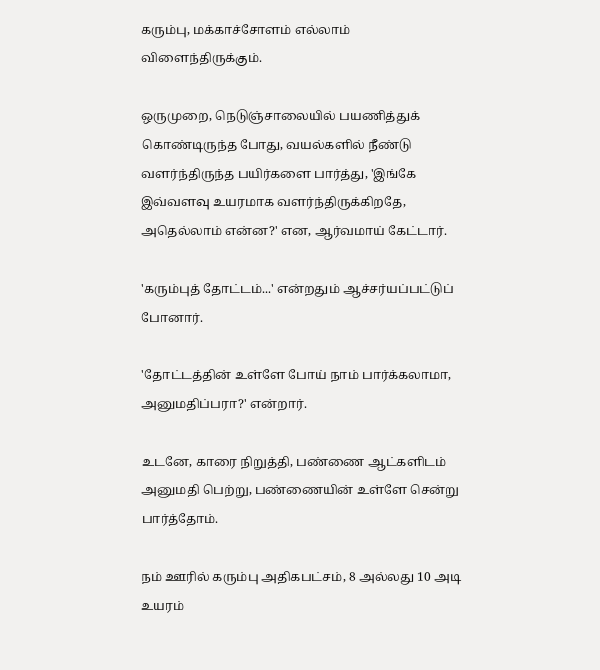கரும்பு, மக்காச்சோளம் எல்லாம் விளைந்திருக்கும்.

ஒருமுறை, நெடுஞ்சாலையில் பயணித்துக் கொண்டிருந்த போது, வயல்களில் நீண்டு வளர்ந்திருந்த பயிர்களை பார்த்து, 'இங்கே இவ்வளவு உயரமாக வளர்ந்திருக்கிறதே, அதெல்லாம் என்ன?' என, ஆர்வமாய் கேட்டார்.

'கரும்புத் தோட்டம்...' என்றதும் ஆச்சர்யப்பட்டுப் போனார்.

'தோட்டத்தின் உள்ளே போய் நாம் பார்க்கலாமா, அனுமதிப்பரா?' என்றார்.

உடனே, காரை நிறுத்தி, பண்ணை ஆட்களிடம் அனுமதி பெற்று, பண்ணையின் உள்ளே சென்று பார்த்தோம்.

நம் ஊரில் கரும்பு அதிகபட்சம், 8 அல்லது 10 அடி உயரம்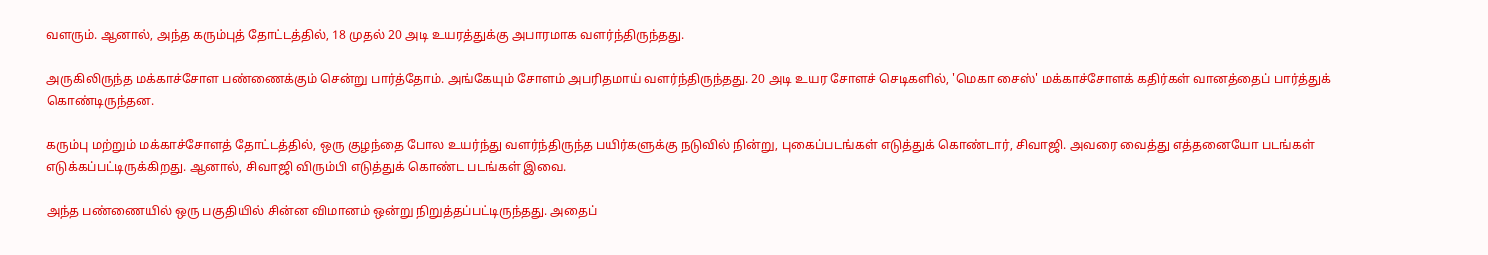வளரும். ஆனால், அந்த கரும்புத் தோட்டத்தில், 18 முதல் 20 அடி உயரத்துக்கு அபாரமாக வளர்ந்திருந்தது.

அருகிலிருந்த மக்காச்சோள பண்ணைக்கும் சென்று பார்த்தோம். அங்கேயும் சோளம் அபரிதமாய் வளர்ந்திருந்தது. 20 அடி உயர சோளச் செடிகளில், 'மெகா சைஸ்' மக்காச்சோளக் கதிர்கள் வானத்தைப் பார்த்துக் கொண்டிருந்தன.

கரும்பு மற்றும் மக்காச்சோளத் தோட்டத்தில், ஒரு குழந்தை போல உயர்ந்து வளர்ந்திருந்த பயிர்களுக்கு நடுவில் நின்று, புகைப்படங்கள் எடுத்துக் கொண்டார், சிவாஜி. அவரை வைத்து எத்தனையோ படங்கள் எடுக்கப்பட்டிருக்கிறது. ஆனால், சிவாஜி விரும்பி எடுத்துக் கொண்ட படங்கள் இவை.

அந்த பண்ணையில் ஒரு பகுதியில் சின்ன விமானம் ஒன்று நிறுத்தப்பட்டிருந்தது. அதைப்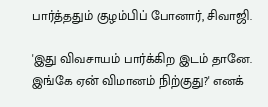பார்த்ததும் குழம்பிப் போனார், சிவாஜி.

'இது விவசாயம் பார்க்கிற இடம் தானே. இங்கே ஏன் விமானம் நிற்குது?' எனக்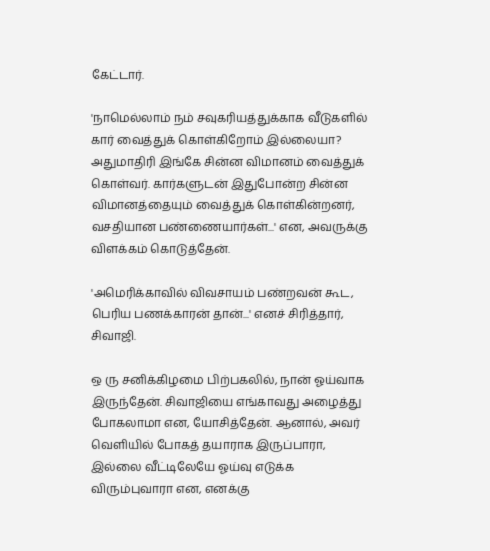கேட்டார்.

'நாமெல்லாம் நம் சவுகரியத்துக்காக வீடுகளில் கார் வைத்துக் கொள்கிறோம் இல்லையா? அதுமாதிரி இங்கே சின்ன விமானம் வைத்துக் கொள்வர். கார்களுடன் இதுபோன்ற சின்ன விமானத்தையும் வைத்துக் கொள்கின்றனர், வசதியான பண்ணையார்கள்...' என, அவருக்கு விளக்கம் கொடுத்தேன்.

'அமெரிக்காவில் விவசாயம் பண்றவன் கூட, பெரிய பணக்காரன் தான்...' எனச் சிரித்தார், சிவாஜி.

ஒ ரு சனிக்கிழமை பிற்பகலில், நான் ஓய்வாக இருந்தேன். சிவாஜியை எங்காவது அழைத்து போகலாமா என, யோசித்தேன். ஆனால், அவர் வெளியில் போகத் தயாராக இருப்பாரா, இல்லை வீட்டிலேயே ஓய்வு எடுக்க விரும்புவாரா என, எனக்கு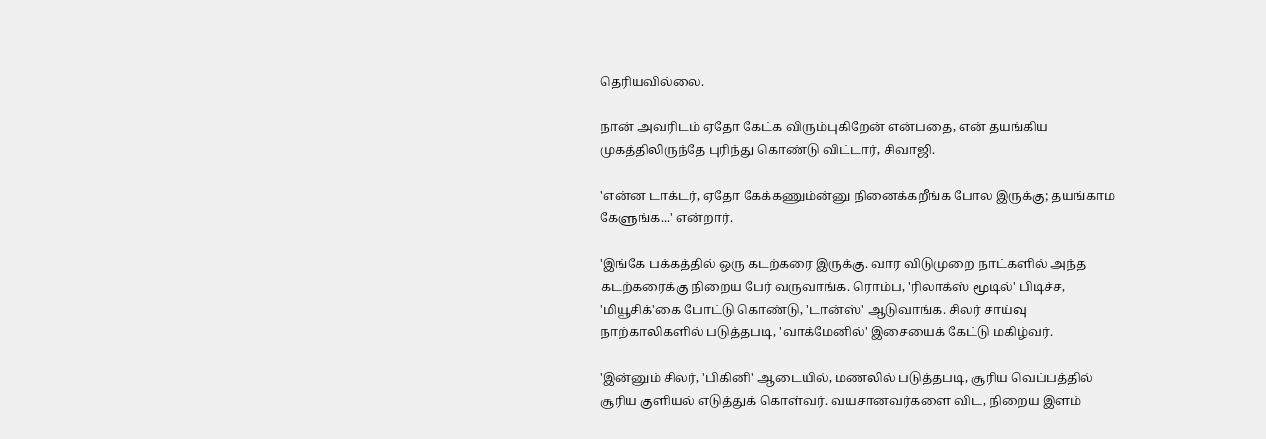தெரியவில்லை.

நான் அவரிடம் ஏதோ கேட்க விரும்புகிறேன் என்பதை, என் தயங்கிய முகத்திலிருந்தே புரிந்து கொண்டு விட்டார், சிவாஜி.

'என்ன டாக்டர், ஏதோ கேக்கணும்ன்னு நினைக்கறீங்க போல இருக்கு; தயங்காம கேளுங்க...' என்றார்.

'இங்கே பக்கத்தில் ஒரு கடற்கரை இருக்கு. வார விடுமுறை நாட்களில் அந்த கடற்கரைக்கு நிறைய பேர் வருவாங்க. ரொம்ப, 'ரிலாக்ஸ் மூடில்' பிடிச்ச, 'மியூசிக்'கை போட்டு கொண்டு, 'டான்ஸ்' ஆடுவாங்க. சிலர் சாய்வு நாற்காலிகளில் படுத்தபடி, 'வாக்மேனில்' இசையைக் கேட்டு மகிழ்வர்.

'இன்னும் சிலர், 'பிகினி' ஆடையில், மணலில் படுத்தபடி, சூரிய வெப்பத்தில் சூரிய குளியல் எடுத்துக் கொள்வர். வயசானவர்களை விட, நிறைய இளம்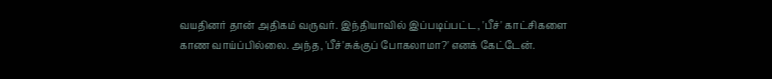வயதினர் தான் அதிகம் வருவர். இந்தியாவில் இப்படிப்பட்ட, 'பீச்' காட்சிகளை காண வாய்ப்பில்லை. அந்த, 'பீச்'சுக்குப் போகலாமா?' எனக் கேட்டேன்.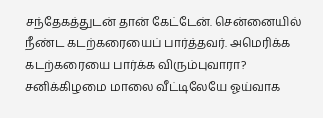சந்தேகத்துடன் தான் கேட்டேன். சென்னையில் நீண்ட கடற்கரையைப் பார்த்தவர். அமெரிக்க கடற்கரையை பார்க்க விரும்புவாரா? சனிக்கிழமை மாலை வீட்டிலேயே ஓய்வாக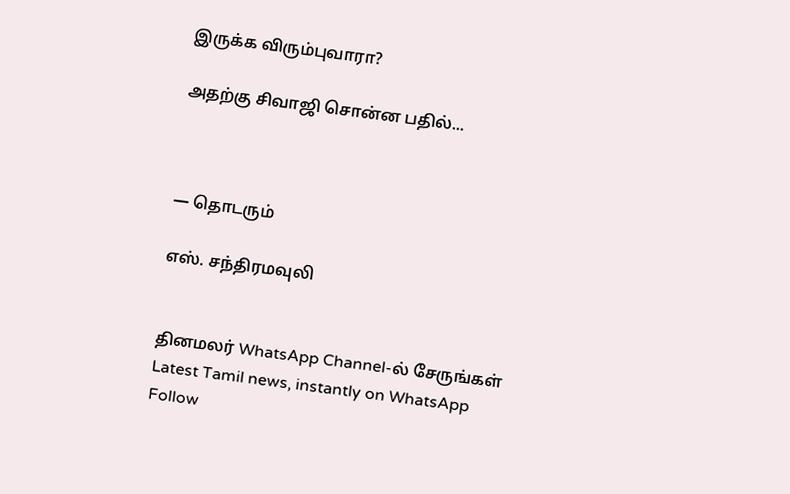இருக்க விரும்புவாரா?

அதற்கு சிவாஜி சொன்ன பதில்...



— தொடரும்

எஸ். சந்திரமவுலி


தினமலர் WhatsApp Channel-ல் சேருங்கள்
Latest Tamil news, instantly on WhatsApp
Follow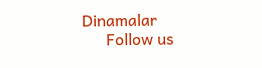Dinamalar
      Follow us